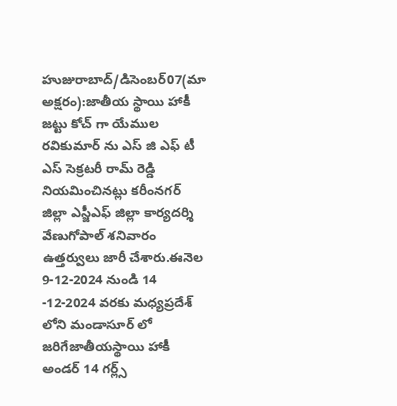హుజురాబాద్/డిసెంబర్07(మా అక్షరం):జాతీయ స్థాయి హాకీ జట్టు కోచ్ గా యేముల రవికుమార్ ను ఎస్ జి ఎఫ్ టీ ఎస్ సెక్రటరీ రామ్ రెడ్డి నియమించినట్లు కరీంనగర్ జిల్లా ఎస్జీఎఫ్ జిల్లా కార్యదర్శి వేణుగోపాల్ శనివారం ఉత్తర్వులు జారీ చేశారు.ఈనెల 9-12-2024 నుండి 14 -12-2024 వరకు మధ్యప్రదేశ్ లోని మండాసూర్ లో జరిగేజాతీయస్థాయి హాకీ అండర్ 14 గర్ల్స్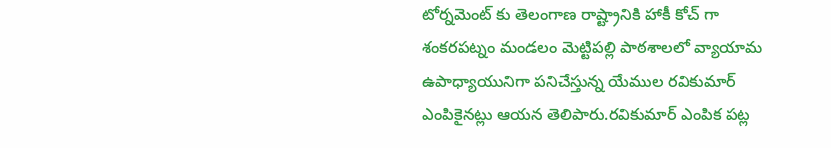టోర్నమెంట్ కు తెలంగాణ రాష్ట్రానికి హాకీ కోచ్ గా శంకరపట్నం మండలం మెట్టిపల్లి పాఠశాలలో వ్యాయామ ఉపాధ్యాయునిగా పనిచేస్తున్న యేముల రవికుమార్ ఎంపికైనట్లు ఆయన తెలిపారు.రవికుమార్ ఎంపిక పట్ల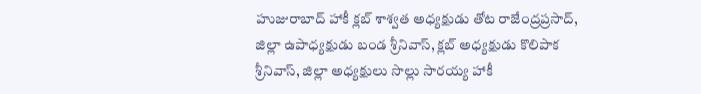హుజురాబాద్ హాకీ క్లబ్ శాశ్వత అధ్యక్షుడు తోట రాజేంద్రప్రసాద్, జిల్లా ఉపాధ్యక్షుడు బండ శ్రీనివాస్, క్లబ్ అధ్యక్షుడు కొలిపాక శ్రీనివాస్, జిల్లా అధ్యక్షులు సొల్లు సారయ్య హాకీ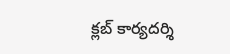క్లబ్ కార్యదర్శి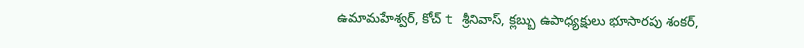ఉమామహేశ్వర్, కోచ్ t శ్రీనివాస్, క్లబ్బు ఉపాధ్యక్షులు భూసారపు శంకర్,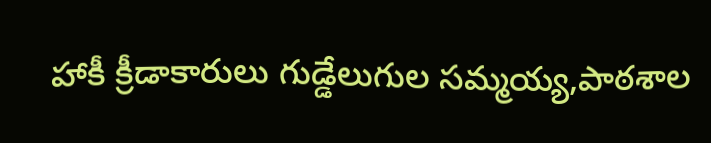హాకీ క్రీడాకారులు గుడ్డేలుగుల సమ్మయ్య,పాఠశాల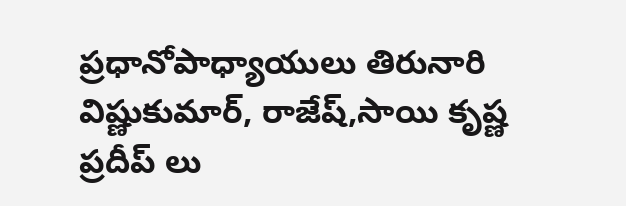ప్రధానోపాధ్యాయులు తిరునారి విష్ణుకుమార్, రాజేష్,సాయి కృష్ణ ప్రదీప్ లు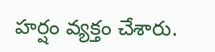హర్షం వ్యక్తం చేశారు.